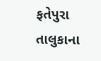ફતેપુરા તાલુકાના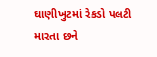ઘાણીખુટમાં રેકડો પલટી મારતા છને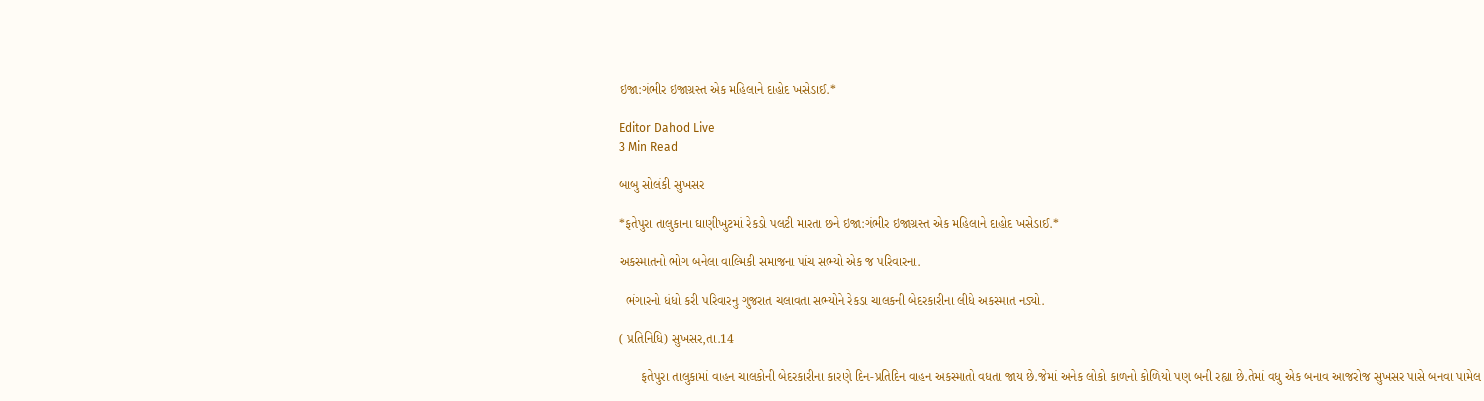ઇજા:ગંભીર ઇજાગ્રસ્ત એક મહિલાને દાહોદ ખસેડાઈ.*

Editor Dahod Live
3 Min Read

બાબુ સોલંકી સુખસર

*ફતેપુરા તાલુકાના ઘાણીખુટમાં રેકડો પલટી મારતા છને ઇજા:ગંભીર ઇજાગ્રસ્ત એક મહિલાને દાહોદ ખસેડાઈ.*

અકસ્માતનો ભોગ બનેલા વાલ્મિકી સમાજના પાંચ સભ્યો એક જ પરિવારના.

  ભંગારનો ધંધો કરી પરિવારનુ ગુજરાત ચલાવતા સભ્યોને રેકડા ચાલકની બેદરકારીના લીધે અકસ્માત નડ્યો.

( પ્રતિનિધિ) સુખસર,તા.14

      ફતેપુરા તાલુકામાં વાહન ચાલકોની બેદરકારીના કારણે દિન-પ્રતિદિન વાહન અકસ્માતો વધતા જાય છે.જેમાં અનેક લોકો કાળનો કોળિયો પણ બની રહ્યા છે.તેમાં વધુ એક બનાવ આજરોજ સુખસર પાસે બનવા પામેલ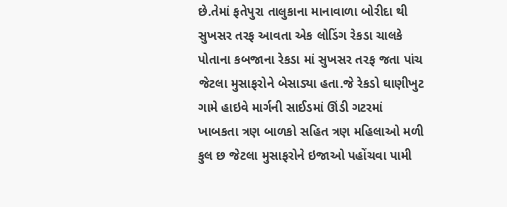છે.તેમાં ફતેપુરા તાલુકાના માનાવાળા બોરીદા થી સુખસર તરફ આવતા એક લોડિંગ રેકડા ચાલકે પોતાના કબજાના રેકડા માં સુખસર તરફ જતા પાંચ જેટલા મુસાફરોને બેસાડ્યા હતા.જે રેકડો ઘાણીખુટ ગામે હાઇવે માર્ગની સાઈડમાં ઊંડી ગટરમાં ખાબકતા ત્રણ બાળકો સહિત ત્રણ મહિલાઓ મળી કુલ છ જેટલા મુસાફરોને ઇજાઓ પહોંચવા પામી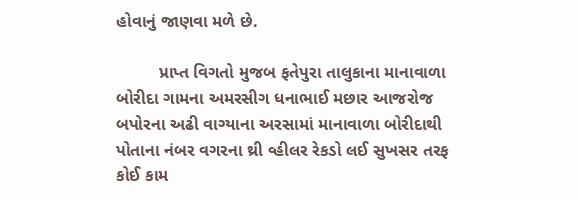હોવાનું જાણવા મળે છે.

         પ્રાપ્ત વિગતો મુજબ ફતેપુરા તાલુકાના માનાવાળા બોરીદા ગામના અમરસીગ ધનાભાઈ મછાર આજરોજ બપોરના અઢી વાગ્યાના અરસામાં માનાવાળા બોરીદાથી પોતાના નંબર વગરના થ્રી વ્હીલર રેકડો લઈ સુખસર તરફ કોઈ કામ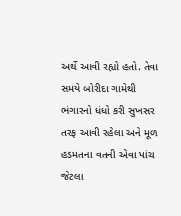અર્થે આવી રહ્યો હતો. તેવા સમયે બોરીદા ગામેથી ભંગારનો ધંધો કરી સુખસર તરફ આવી રહેલા અને મૂળ હડમતના વતની એવા પાંચ જેટલા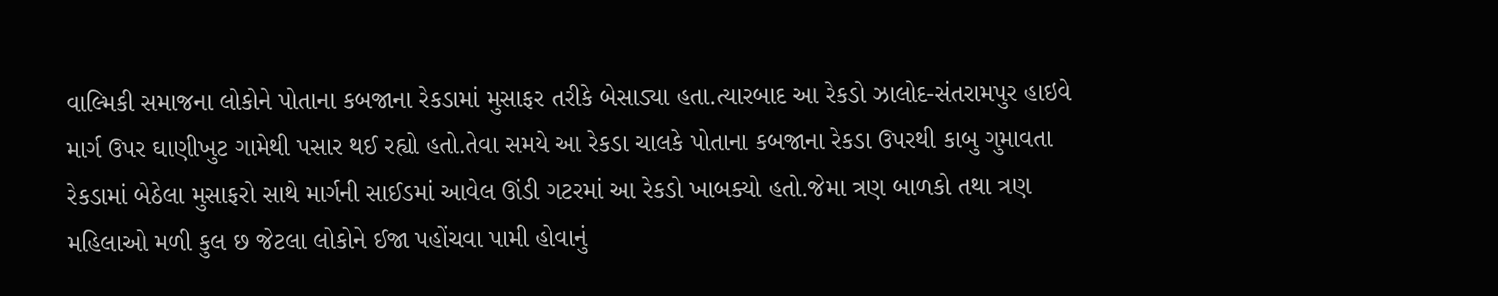વાલ્મિકી સમાજના લોકોને પોતાના કબજાના રેકડામાં મુસાફર તરીકે બેસાડ્યા હતા.ત્યારબાદ આ રેકડો ઝાલોદ-સંતરામપુર હાઇવે માર્ગ ઉપર ઘાણીખુટ ગામેથી પસાર થઈ રહ્યો હતો.તેવા સમયે આ રેકડા ચાલકે પોતાના કબજાના રેકડા ઉપરથી કાબુ ગુમાવતા રેકડામાં બેઠેલા મુસાફરો સાથે માર્ગની સાઈડમાં આવેલ ઊંડી ગટરમાં આ રેકડો ખાબક્યો હતો.જેમા ત્રણ બાળકો તથા ત્રણ મહિલાઓ મળી કુલ છ જેટલા લોકોને ઈજા પહોંચવા પામી હોવાનું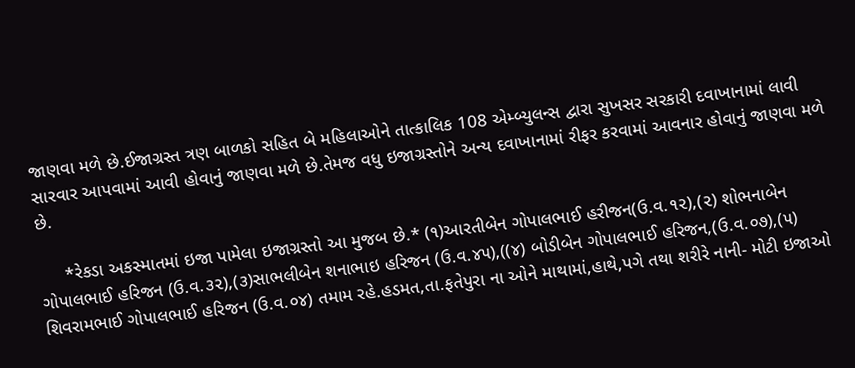જાણવા મળે છે.ઈજાગ્રસ્ત ત્રણ બાળકો સહિત બે મહિલાઓને તાત્કાલિક 108 એમ્બ્યુલન્સ દ્વારા સુખસર સરકારી દવાખાનામાં લાવી સારવાર આપવામાં આવી હોવાનું જાણવા મળે છે.તેમજ વધુ ઇજાગ્રસ્તોને અન્ય દવાખાનામાં રીફર કરવામાં આવનાર હોવાનું જાણવા મળે છે.

     *રેકડા અકસ્માતમાં ઇજા પામેલા ઇજાગ્રસ્તો આ મુજબ છે.* (૧)આરતીબેન ગોપાલભાઈ હરીજન(ઉ.વ.૧૨),(૨) શોભનાબેન ગોપાલભાઈ હરિજન (ઉ.વ.૩૨),(૩)સાભલીબેન શનાભાઇ હરિજન (ઉ.વ.૪૫),((૪) બોડીબેન ગોપાલભાઈ હરિજન,(ઉ.વ.૦૭),(૫) શિવરામભાઈ ગોપાલભાઈ હરિજન (ઉ.વ.૦૪) તમામ રહે.હડમત,તા.ફતેપુરા ના ઓને માથામાં,હાથે,પગે તથા શરીરે નાની- મોટી ઇજાઓ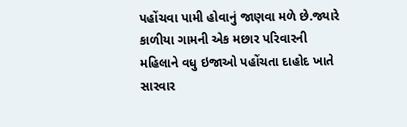પહોંચવા પામી હોવાનું જાણવા મળે છે.જ્યારે કાળીયા ગામની એક મછાર પરિવારની મહિલાને વધુ ઇજાઓ પહોંચતા દાહોદ ખાતે સારવાર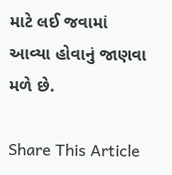માટે લઈ જવામાં આવ્યા હોવાનું જાણવા મળે છે.

Share This Article